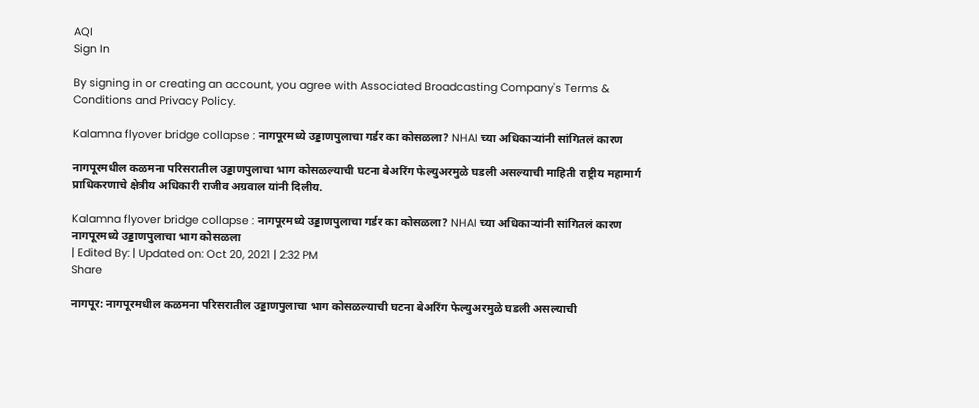AQI
Sign In

By signing in or creating an account, you agree with Associated Broadcasting Company's Terms & Conditions and Privacy Policy.

Kalamna flyover bridge collapse : नागपूरमध्ये उड्डाणपुलाचा गर्डर का कोसळला? NHAI च्या अधिकाऱ्यांनी सांगितलं कारण

नागपूरमधील कळमना परिसरातील उड्डाणपुलाचा भाग कोसळल्याची घटना बेअरिंग फेल्युअरमुळे घडली असल्याची माहिती राष्ट्रीय महामार्ग प्राधिकरणाचे क्षेत्रीय अधिकारी राजीव अग्रवाल यांनी दिलीय.

Kalamna flyover bridge collapse : नागपूरमध्ये उड्डाणपुलाचा गर्डर का कोसळला? NHAI च्या अधिकाऱ्यांनी सांगितलं कारण
नागपूरमध्ये उड्डाणपुलाचा भाग कोसळला
| Edited By: | Updated on: Oct 20, 2021 | 2:32 PM
Share

नागपूर: नागपूरमधील कळमना परिसरातील उड्डाणपुलाचा भाग कोसळल्याची घटना बेअरिंग फेल्युअरमुळे घडली असल्याची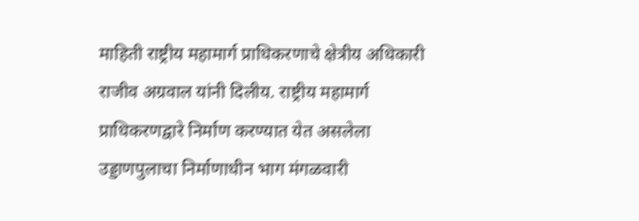माहिती राष्ट्रीय महामार्ग प्राधिकरणाचे क्षेत्रीय अधिकारी राजीव अग्रवाल यांनी दिलीय. राष्ट्रीय महामार्ग प्राधिकरणद्वारे निर्माण करण्यात येत असलेला उड्डाणपुलाचा निर्माणाधीन भाग मंगळवारी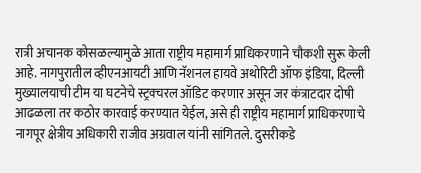रात्री अचानक कोसळल्यामुळे आता राष्ट्रीय महामार्ग प्राधिकरणाने चौकशी सुरू केली आहे. नागपुरातील व्हीएनआयटी आणि नॅशनल हायवे अथोरिटी ऑफ इंडिया, दिल्ली मुख्यालयाची टीम या घटनेचे स्ट्रक्चरल ऑडिट करणार असून जर कंत्राटदार दोषी आढळला तर कठोर कारवाई करण्यात येईल, असे ही राष्ट्रीय महामार्ग प्राधिकरणाचे नागपूर क्षेत्रीय अधिकारी राजीव अग्रवाल यांनी सांगितले. दुसरीकडे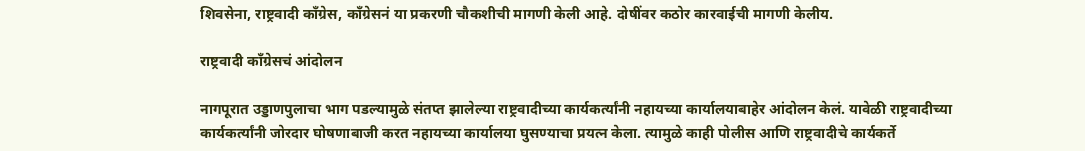शिवसेना, राष्ट्रवादी काँग्रेस, काँग्रेसनं या प्रकरणी चौकशीची मागणी केली आहे. दोषींवर कठोर कारवाईची मागणी केलीय.

राष्ट्रवादी काँग्रेसचं आंदोलन

नागपूरात उड्डाणपुलाचा भाग पडल्यामुळे संतप्त झालेल्या राष्ट्रवादीच्या कार्यकर्त्यांनी नहायच्या कार्यालयाबाहेर आंदोलन केलं. यावेळी राष्ट्रवादीच्या कार्यकर्त्यांनी जोरदार घोषणाबाजी करत नहायच्या कार्यालया घुसण्याचा प्रयत्न केला. त्यामुळे काही पोलीस आणि राष्ट्रवादीचे कार्यकर्ते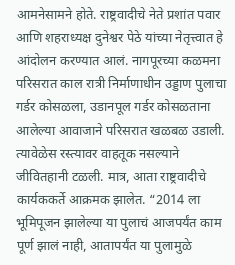आमनेसामने होते. राष्ट्रवादीचे नेते प्रशांत पवार आणि शहराध्यक्ष दुनेश्वर पेठे यांच्या नेतृत्त्वात हे आंदोलन करण्यात आलं. नागपूरच्या कळमना परिसरात काल रात्री निर्माणाधीन उड्डाण पुलाचा गर्डर कोसळला, उडानपूल गर्डर कोसळताना आलेल्या आवाजाने परिसरात खळबळ उडाली. त्यावेळेस रस्त्यावर वाहतूक नसल्याने जीवितहानी टळली. मात्र, आता राष्ट्रवादीचे कार्यककर्ते आक्रमक झालेत. “2014 ला भूमिपूजन झालेल्या या पुलाचं आजपर्यंत काम पूर्ण झालं नाही, आतापर्यंत या पुलामुळे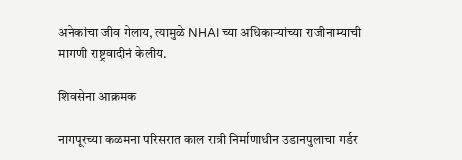अनेकांचा जीव गेलाय, त्यामुळे NHAI च्या अधिकाऱ्यांच्या राजीनाम्याची मागणी राष्ट्रवादीनं केलीय.

शिवसेना आक्रमक

नागपूरच्या कळमना परिसरात काल रात्री निर्माणाधीन उडानपुलाचा गर्डर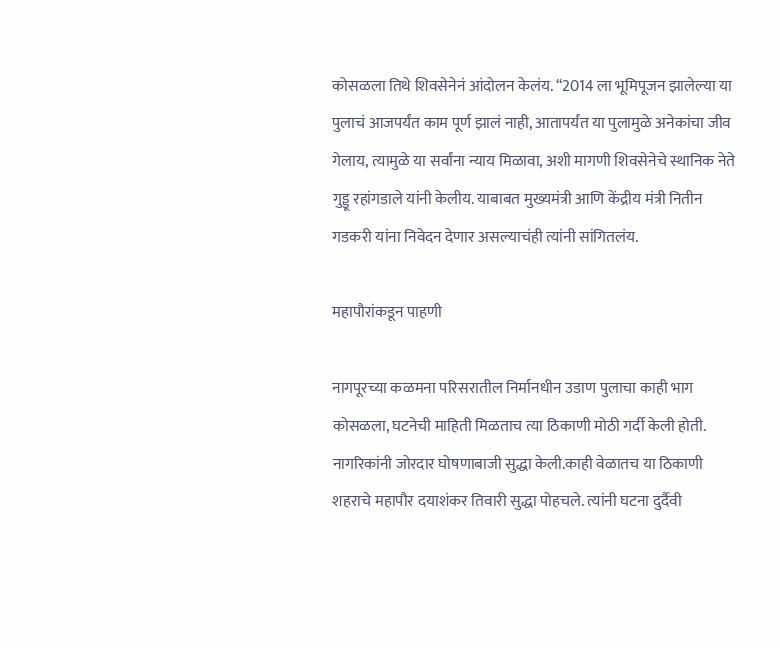कोसळला तिथे शिवसेनेनं आंदोलन केलंय. “2014 ला भूमिपूजन झालेल्या या पुलाचं आजपर्यंत काम पूर्ण झालं नाही, आतापर्यंत या पुलामुळे अनेकांचा जीव गेलाय, त्यामुळे या सर्वांना न्याय मिळावा, अशी मागणी शिवसेनेचे स्थानिक नेते गुड्डू रहांगडाले यांनी केलीय. याबाबत मुख्यमंत्री आणि केंद्रीय मंत्री नितीन गडकरी यांना निवेदन देणार असल्याचंही त्यांनी सांगितलंय.

महापौरांकडून पाहणी

नागपूरच्या कळमना परिसरातील निर्मानधीन उडाण पुलाचा काही भाग कोसळला, घटनेची माहिती मिळताच त्या ठिकाणी मोठी गर्दी केली होती. नागरिकांनी जोरदार घोषणाबाजी सुद्धा केली.काही वेळातच या ठिकाणी शहराचे महापौर दयाशंकर तिवारी सुद्धा पोहचले. त्यांनी घटना दुर्दैवी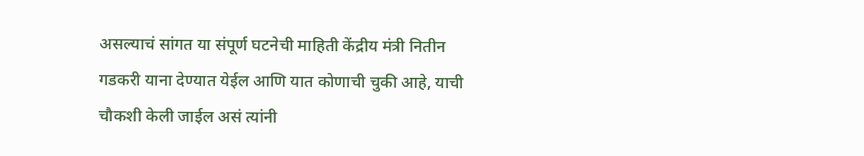असल्याचं सांगत या संपूर्ण घटनेची माहिती केंद्रीय मंत्री नितीन गडकरी याना देण्यात येईल आणि यात कोणाची चुकी आहे, याची चौकशी केली जाईल असं त्यांनी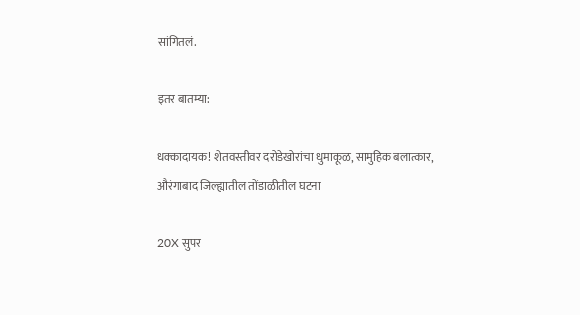सांगितलं.

इतर बातम्या:

धक्कादायक! शेतवस्तीवर दरोडेखोरांचा धुमाकूळ, सामुहिक बलात्कार, औरंगाबाद जिल्ह्यातील तोंडाळीतील घटना

20X सुपर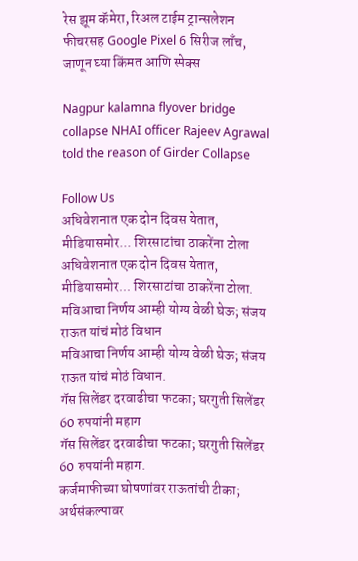रेस झूम कॅमेरा, रिअल टाईम ट्रान्सलेशन फीचरसह Google Pixel 6 सिरीज लाँच, जाणून घ्या किंमत आणि स्पेक्स

Nagpur kalamna flyover bridge collapse NHAI officer Rajeev Agrawal told the reason of Girder Collapse

Follow Us
अधिवेशनात एक दोन दिवस येतात, मीडियासमोर... शिरसाटांचा ठाकरेंना टोला
अधिवेशनात एक दोन दिवस येतात, मीडियासमोर... शिरसाटांचा ठाकरेंना टोला.
मविआचा निर्णय आम्ही योग्य वेळी घेऊ; संजय राऊत यांचं मोठं विधान
मविआचा निर्णय आम्ही योग्य वेळी घेऊ; संजय राऊत यांचं मोठं विधान.
गॅस सिलेंडर दरवाढीचा फटका; घरगुती सिलेंडर 60 रुपयांनी महाग
गॅस सिलेंडर दरवाढीचा फटका; घरगुती सिलेंडर 60 रुपयांनी महाग.
कर्जमाफीच्या घोषणांवर राऊतांची टीका; अर्थसंकल्पावर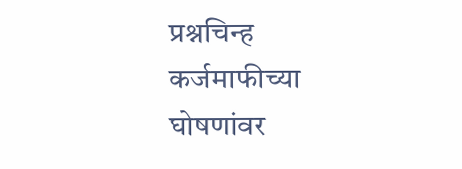प्रश्नचिन्ह
कर्जमाफीच्या घोषणांवर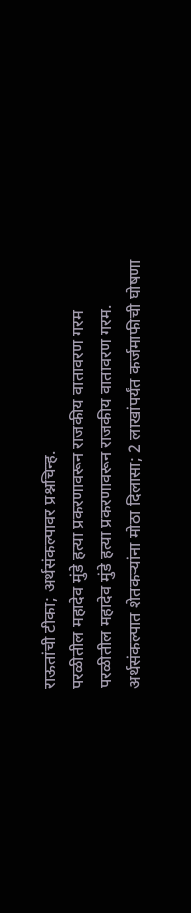राऊतांची टीका; अर्थसंकल्पावर प्रश्नचिन्ह.
परळीतील महादेव मुंडे हत्या प्रकरणावरून राजकीय वातावरण गरम
परळीतील महादेव मुंडे हत्या प्रकरणावरून राजकीय वातावरण गरम.
अर्थसंकल्पात शेतकऱ्यांना मोठा दिलासा; 2 लाखांपर्यंत कर्जमाफीची घोषणा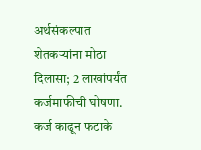अर्थसंकल्पात शेतकऱ्यांना मोठा दिलासा; 2 लाखांपर्यंत कर्जमाफीची घोषणा.
कर्ज काढून फटाके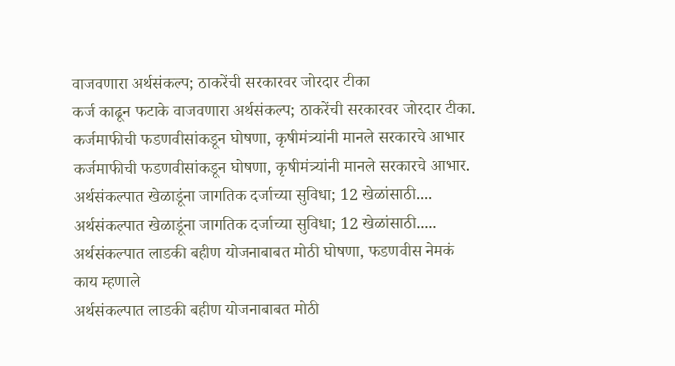वाजवणारा अर्थसंकल्प; ठाकरेंची सरकारवर जोरदार टीका
कर्ज काढून फटाके वाजवणारा अर्थसंकल्प; ठाकरेंची सरकारवर जोरदार टीका.
कर्जमाफीची फडणवीसांकडून घोषणा, कृषीमंत्र्यांनी मानले सरकारचे आभार
कर्जमाफीची फडणवीसांकडून घोषणा, कृषीमंत्र्यांनी मानले सरकारचे आभार.
अर्थसंकल्पात खेळाडूंना जागतिक दर्जाच्या सुविधा; 12 खेळांसाठी....
अर्थसंकल्पात खेळाडूंना जागतिक दर्जाच्या सुविधा; 12 खेळांसाठी.....
अर्थसंकल्पात लाडकी बहीण योजनाबाबत मोठी घोषणा, फडणवीस नेमकं काय म्हणाले
अर्थसंकल्पात लाडकी बहीण योजनाबाबत मोठी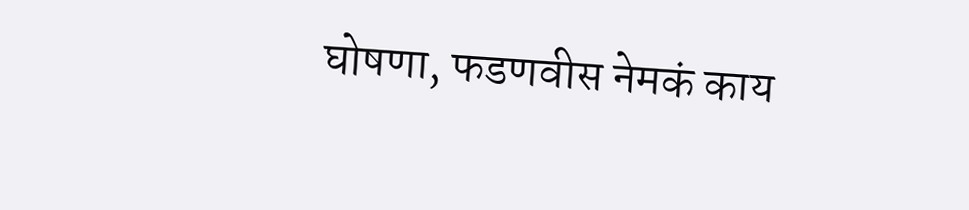घोषणा, फडणवीस नेमकं काय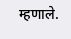म्हणाले.